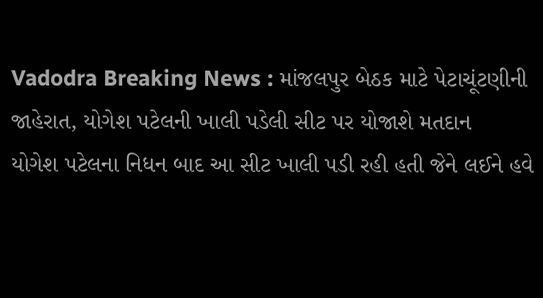Vadodra Breaking News : માંજલપુર બેઠક માટે પેટાચૂંટણીની જાહેરાત, યોગેશ પટેલની ખાલી પડેલી સીટ પર યોજાશે મતદાન
યોગેશ પટેલના નિધન બાદ આ સીટ ખાલી પડી રહી હતી જેને લઈને હવે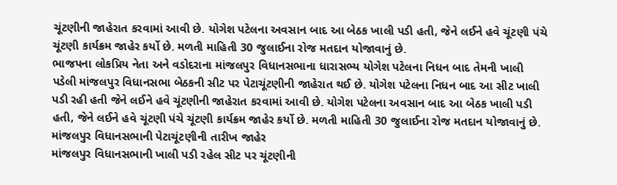ચૂંટણીની જાહેરાત કરવામાં આવી છે. યોગેશ પટેલના અવસાન બાદ આ બેઠક ખાલી પડી હતી, જેને લઈને હવે ચૂંટણી પંચે ચૂંટણી કાર્યક્રમ જાહેર કર્યો છે. મળતી માહિતી 30 જુલાઈના રોજ મતદાન યોજાવાનું છે.
ભાજપના લોકપ્રિય નેતા અને વડોદરાના માંજલપુર વિધાનસભાના ધારાસભ્ય યોગેશ પટેલના નિધન બાદ તેમની ખાલી પડેલી માંજલપુર વિધાનસભા બેઠકની સીટ પર પેટાચૂંટણીની જાહેરાત થઈ છે. યોગેશ પટેલના નિધન બાદ આ સીટ ખાલી પડી રહી હતી જેને લઈને હવે ચૂંટણીની જાહેરાત કરવામાં આવી છે. યોગેશ પટેલના અવસાન બાદ આ બેઠક ખાલી પડી હતી, જેને લઈને હવે ચૂંટણી પંચે ચૂંટણી કાર્યક્રમ જાહેર કર્યો છે. મળતી માહિતી 30 જુલાઈના રોજ મતદાન યોજાવાનું છે.
માંજલપુર વિધાનસભાની પેટાચૂંટણીની તારીખ જાહેર
માંજલપુર વિધાનસભાની ખાલી પડી રહેલ સીટ પર ચૂંટણીની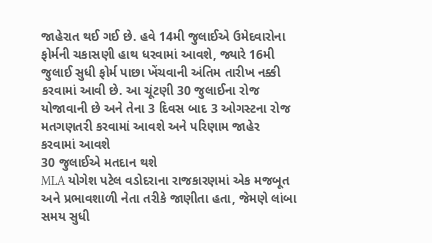જાહેરાત થઈ ગઈ છે. હવે 14મી જુલાઈએ ઉમેદવારોના ફોર્મની ચકાસણી હાથ ધરવામાં આવશે, જ્યારે 16મી જુલાઈ સુધી ફોર્મ પાછા ખેંચવાની અંતિમ તારીખ નક્કી કરવામાં આવી છે. આ ચૂંટણી 30 જુલાઈના રોજ યોજાવાની છે અને તેના 3 દિવસ બાદ 3 ઓગસ્ટના રોજ મતગણતરી કરવામાં આવશે અને પરિણામ જાહેર કરવામાં આવશે
30 જુલાઈએ મતદાન થશે
MLA યોગેશ પટેલ વડોદરાના રાજકારણમાં એક મજબૂત અને પ્રભાવશાળી નેતા તરીકે જાણીતા હતા, જેમણે લાંબા સમય સુધી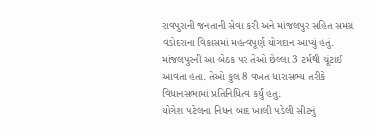રાવપુરાની જનતાની સેવા કરી અને માંજલપુર સહિત સમગ્ર વડોદરાના વિકાસમાં મહત્વપૂર્ણ યોગદાન આપ્યું હતું. માંજલપુરની આ બેઠક પર તેઓ છેલ્લા 3 ટર્મથી ચૂંટાઈ આવતા હતા. તેઓ કુલ 8 વખત ધારાસભ્ય તરીકે વિધાનસભામાં પ્રતિનિધિત્વ કર્યું હતુ.
યોગેશ પટેલના નિધન બાદ ખાલી પડેલી સીટનું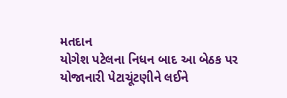મતદાન
યોગેશ પટેલના નિધન બાદ આ બેઠક પર યોજાનારી પેટાચૂંટણીને લઈને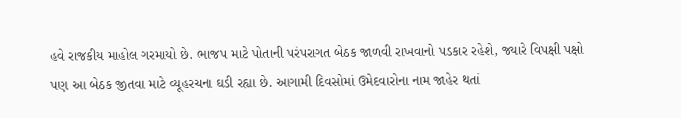હવે રાજકીય માહોલ ગરમાયો છે. ભાજપ માટે પોતાની પરંપરાગત બેઠક જાળવી રાખવાનો પડકાર રહેશે, જ્યારે વિપક્ષી પક્ષો પણ આ બેઠક જીતવા માટે વ્યૂહરચના ઘડી રહ્યા છે. આગામી દિવસોમાં ઉમેદવારોના નામ જાહેર થતાં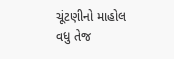ચૂંટણીનો માહોલ વધુ તેજ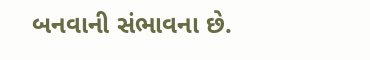બનવાની સંભાવના છે.